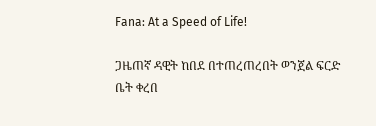Fana: At a Speed of Life!

ጋዜጠኛ ዳዊት ከበደ በተጠረጠረበት ወንጀል ፍርድ ቤት ቀረበ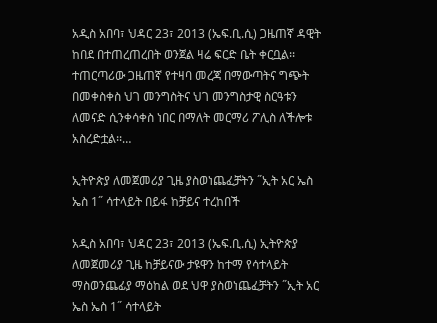አዲስ አበባ፣ ህዳር 23፣ 2013 (ኤፍ.ቢ.ሲ) ጋዜጠኛ ዳዊት ከበደ በተጠረጠረበት ወንጀል ዛሬ ፍርድ ቤት ቀርቧል፡፡ ተጠርጣሪው ጋዜጠኛ የተዛባ መረጃ በማውጣትና ግጭት በመቀስቀስ ህገ መንግስትና ህገ መንግስታዊ ስርዓቱን ለመናድ ሲንቀሳቀስ ነበር በማለት መርማሪ ፖሊስ ለችሎቱ አስረድቷል፡፡…

ኢትዮጵያ ለመጀመሪያ ጊዜ ያስወነጨፈቻትን ˝ኢት አር ኤስ ኤስ 1˝ ሳተላይት በይፋ ከቻይና ተረከበች

አዲስ አበባ፣ ህዳር 23፣ 2013 (ኤፍ.ቢ.ሲ) ኢትዮጵያ ለመጀመሪያ ጊዜ ከቻይናው ታዩዋን ከተማ የሳተላይት ማስወንጨፊያ ማዕከል ወደ ህዋ ያስወነጨፈቻትን ˝ኢት አር ኤስ ኤስ 1˝ ሳተላይት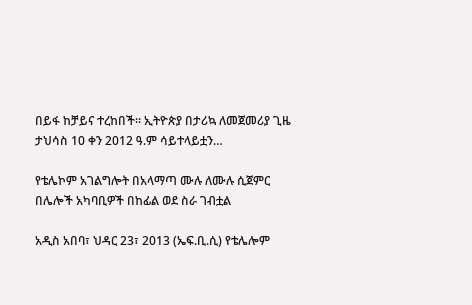በይፋ ከቻይና ተረከበች። ኢትዮጵያ በታሪኳ ለመጀመሪያ ጊዜ ታህሳስ 10 ቀን 2012 ዓ.ም ሳይተላይቷን…

የቴሌኮም አገልግሎት በአላማጣ ሙሉ ለሙሉ ሲጀምር በሌሎች አካባቢዎች በከፊል ወደ ስራ ገብቷል

አዲስ አበባ፣ ህዳር 23፣ 2013 (ኤፍ.ቢ.ሲ) የቴሌሎም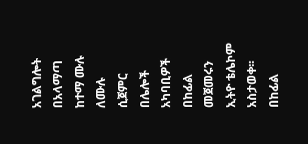አገልግሎት በአላማጣ ከተማ ሙሉ ለሙሉ ሲጀምር በሌሎች አካባቢዎች በከፊል መጀመሩን ኢትዮ ቴሌኮም አስታወቀ፡፡ በከፊል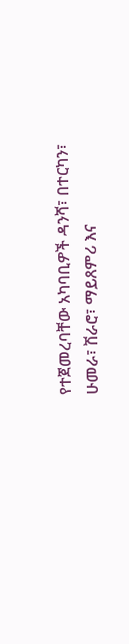የተጀመረባቸው አካባቢዎች ዳንሻ፣ በተርካን፣ ሁመራ፣ ሽራሮ፣ ማይጸምሪ እና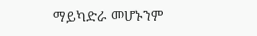ማይካድራ መሆኑንም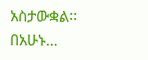አስታውቋል፡፡ በአሁኑ…